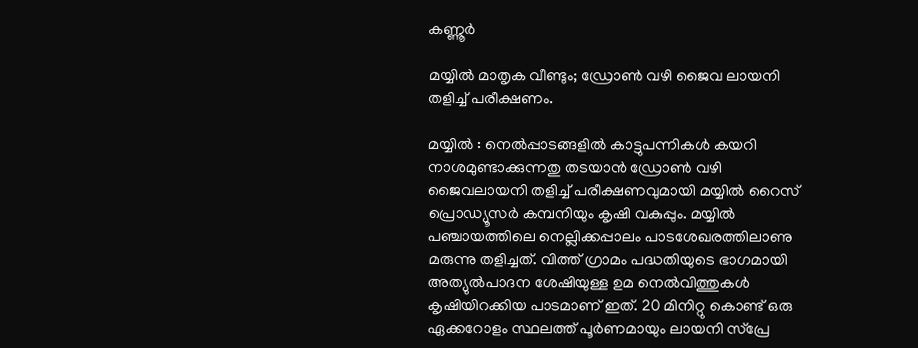കണ്ണൂർ

മയ്യിൽ മാതൃക വീണ്ടും; ഡ്രോൺ വഴി ജൈവ ലായനി തളിച്ച് പരീക്ഷണം.

മയ്യിൽ : നെൽപ്പാടങ്ങളിൽ കാട്ടുപന്നികൾ കയറി നാശമുണ്ടാക്കുന്നതു തടയാൻ ഡ്രോൺ വഴി ജൈവലായനി തളിച്ച് പരീക്ഷണവുമായി മയ്യിൽ റൈസ് പ്രൊഡ്യൂസർ കമ്പനിയും കൃഷി വകുപ്പും. മയ്യിൽ പഞ്ചായത്തിലെ നെല്ലിക്കപ്പാലം പാടശേഖരത്തിലാണു മരുന്നു തളിച്ചത്. വിത്ത് ഗ്രാമം പദ്ധതിയുടെ ഭാഗമായി അത്യുൽപാദന ശേഷിയുള്ള ഉമ നെൽവിത്തുകൾ കൃഷിയിറക്കിയ പാടമാണ് ഇത്. 20 മിനിറ്റു കൊണ്ട് ഒരു ഏക്കറോളം സ്ഥലത്ത് പൂർണമായും ലായനി സ്പ്രേ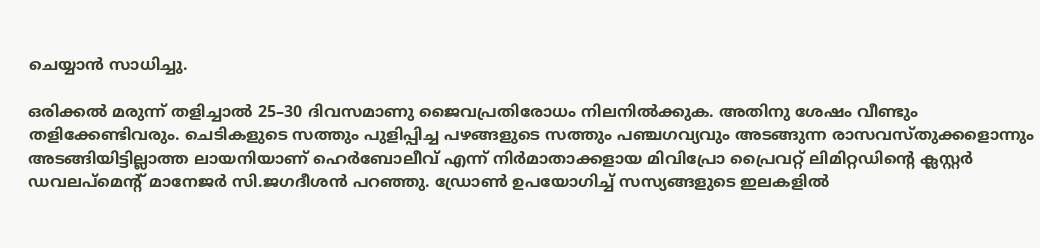ചെയ്യാൻ സാധിച്ചു.

ഒരിക്കൽ മരുന്ന് തളിച്ചാൽ 25–30 ദിവസമാണു ജൈവപ്രതിരോധം നിലനിൽക്കുക. അതിനു ശേഷം വീണ്ടും തളിക്കേണ്ടിവരും. ചെടികളുടെ സത്തും പുളിപ്പിച്ച പഴങ്ങളുടെ സത്തും പഞ്ചഗവ്യവും അടങ്ങുന്ന രാസവസ്തുക്കളൊന്നും അടങ്ങിയിട്ടില്ലാത്ത ലായനിയാണ് ഹെർബോലീവ് എന്ന് നിർമാതാക്കളായ മിവിപ്രോ പ്രൈവറ്റ് ലിമിറ്റഡിന്റെ ക്ലസ്റ്റർ ഡവലപ്മെന്റ് മാനേജർ സി.ജഗദീശൻ പറഞ്ഞു. ഡ്രോൺ ഉപയോഗിച്ച് സസ്യങ്ങളുടെ ഇലകളിൽ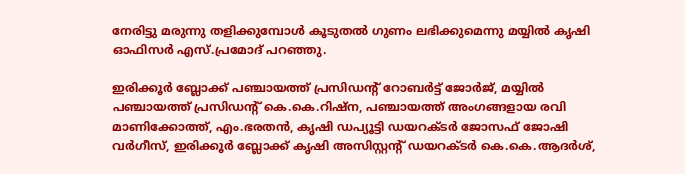നേരിട്ടു മരുന്നു തളിക്കുമ്പോൾ കൂടുതൽ ഗുണം ലഭിക്കുമെന്നു‌ മയ്യിൽ കൃഷി ഓഫിസർ എസ്.പ്രമോദ് പറഞ്ഞു.

ഇരിക്കൂർ ബ്ലോക്ക് പഞ്ചായത്ത് പ്രസിഡന്റ് റോബർട്ട് ജോർജ്, മയ്യിൽ പഞ്ചായത്ത് പ്രസിഡന്റ് കെ.കെ.റിഷ്ന, പഞ്ചായത്ത് അംഗങ്ങളായ രവി മാണിക്കോത്ത്, എം.ഭരതൻ, കൃഷി ഡപ്യൂട്ടി ഡയറക്ടർ ജോസഫ് ജോഷി വർഗീസ്, ഇരിക്കൂർ ബ്ലോക്ക് കൃഷി അസിസ്റ്റന്റ് ഡയറക്ടർ കെ.കെ.ആദർശ്,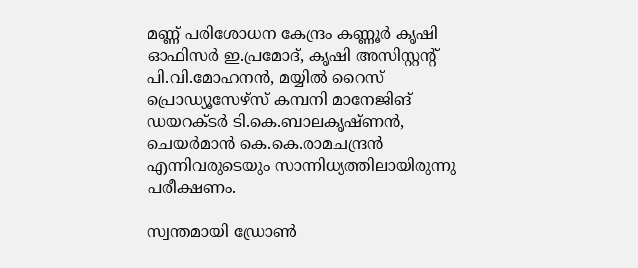മണ്ണ് പരിശോധന കേന്ദ്രം കണ്ണൂർ കൃഷി ഓഫിസർ ഇ.പ്രമോദ്, കൃഷി അസിസ്റ്റന്റ് പി.വി.മോഹനൻ, മയ്യിൽ റൈസ് പ്രൊഡ്യൂസേഴ്സ് കമ്പനി മാനേജിങ് ഡയറക്ടർ ടി.കെ.ബാലകൃഷ്ണൻ, ചെയർമാൻ കെ.കെ.രാമചന്ദ്രൻ എന്നിവരുടെയും സാന്നിധ്യത്തിലായിരുന്നു പരീക്ഷണം.

സ്വന്തമായി ഡ്രോൺ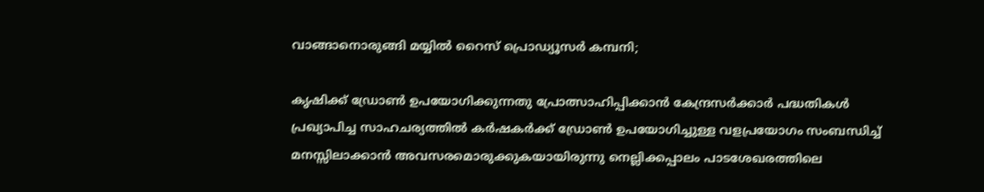വാങ്ങാനൊരുങ്ങി മയ്യിൽ റൈസ് പ്രൊഡ്യൂസർ കമ്പനി;

കൃഷിക്ക് ഡ്രോൺ ഉപയോഗിക്കുന്നതു പ്രോത്സാഹിപ്പിക്കാൻ കേന്ദ്രസർക്കാർ പദ്ധതികൾ പ്രഖ്യാപിച്ച സാഹചര്യത്തിൽ കർഷകർക്ക് ഡ്രോൺ ഉപയോഗിച്ചുള്ള വളപ്രയോഗം സംബന്ധിച്ച് മനസ്സിലാക്കാൻ അവസരമൊരുക്കുകയായിരുന്നു നെല്ലിക്കപ്പാലം പാടശേഖരത്തിലെ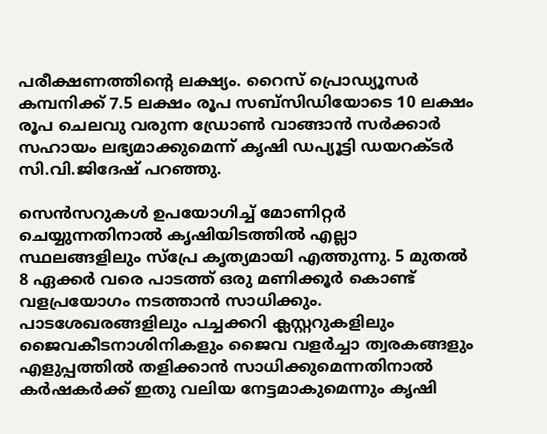പരീക്ഷണത്തിന്റെ ലക്ഷ്യം. റൈസ് പ്രൊഡ്യൂസർ കമ്പനിക്ക് 7.5 ലക്ഷം രൂപ സബ്സിഡിയോടെ 10 ലക്ഷം രൂപ ചെലവു വരുന്ന ഡ്രോൺ വാങ്ങാൻ സർക്കാർ സഹായം ലഭ്യമാക്കുമെന്ന് കൃഷി ഡപ്യൂട്ടി ഡയറക്ടർ സി.വി.ജിദേഷ് പറഞ്ഞു.

സെൻസറുകൾ ഉപയോഗിച്ച് മോണിറ്റർ ചെയ്യുന്നതിനാൽ കൃഷിയിടത്തിൽ എല്ലാ സ്ഥലങ്ങളിലും സ്പ്രേ കൃത്യമായി എത്തുന്നു. 5 മുതൽ 8 ഏക്കർ വരെ പാടത്ത് ഒരു മണിക്കൂർ കൊണ്ട് വളപ്രയോഗം നടത്താൻ സാധിക്കും. പാടശേഖരങ്ങളിലും പച്ചക്കറി ക്ലസ്റ്ററുകളിലും ജൈവകീടനാശിനികളും ജൈവ വളർച്ചാ ത്വരകങ്ങളും എളുപ്പത്തിൽ തളിക്കാൻ സാധിക്കുമെന്നതിനാൽ കർഷകർക്ക് ഇതു വലിയ നേട്ടമാകുമെന്നും കൃഷി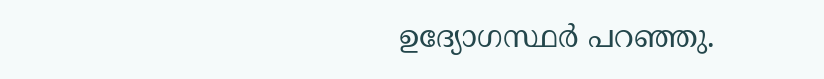ഉദ്യോഗസ്ഥർ പറഞ്ഞു.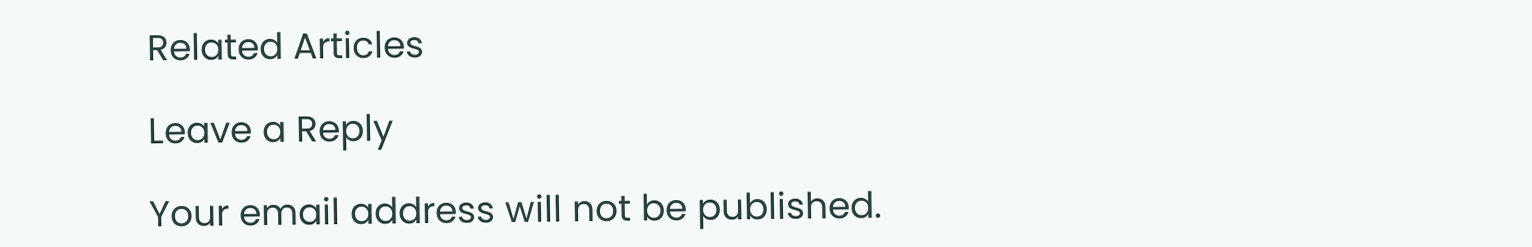Related Articles

Leave a Reply

Your email address will not be published.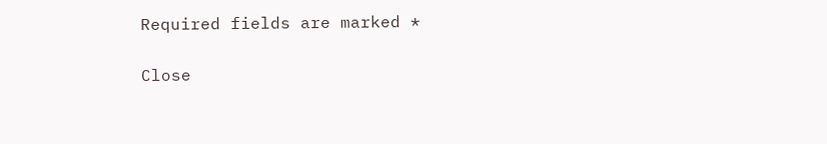Required fields are marked *

Close